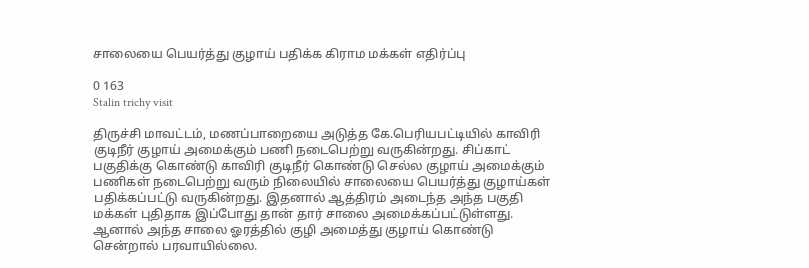சாலையை பெயர்த்து குழாய் பதிக்க கிராம மக்கள் எதிர்ப்பு

0 163
Stalin trichy visit

திருச்சி மாவட்டம், மணப்பாறையை அடுத்த கே.பெரியபட்டியில் காவிரி குடிநீர் குழாய் அமைக்கும் பணி நடைபெற்று வருகின்றது. சிப்காட் பகுதிக்கு கொண்டு காவிரி குடிநீர் கொண்டு செல்ல குழாய் அமைக்கும் பணிகள் நடைபெற்று வரும் நிலையில் சாலையை பெயர்த்து குழாய்கள் பதிக்கப்பட்டு வருகின்றது. இதனால் ஆத்திரம் அடைந்த அந்த பகுதி மக்கள் புதிதாக இப்போது தான் தார் சாலை அமைக்கப்பட்டுள்ளது. ஆனால் அந்த சாலை ஓரத்தில் குழி அமைத்து குழாய் கொண்டு சென்றால் பரவாயில்லை.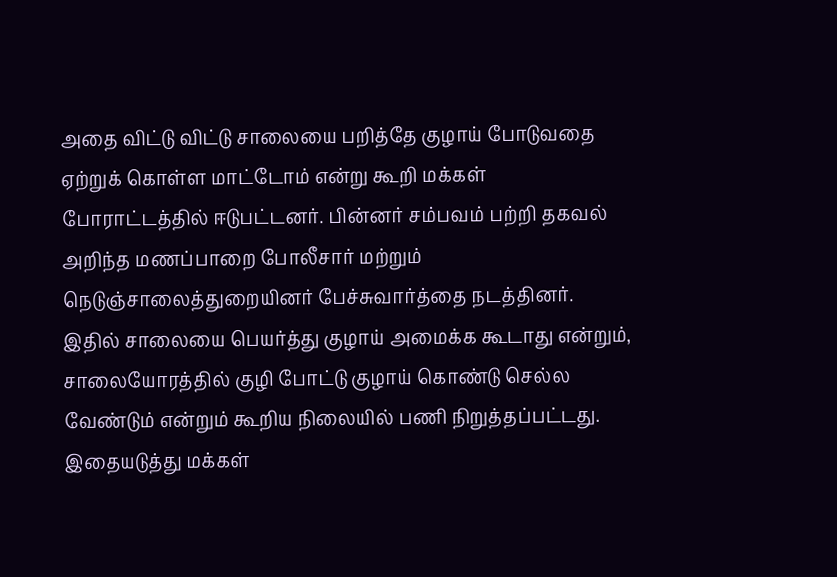அதை விட்டு விட்டு சாலையை பறித்தே குழாய் போடுவதை ஏற்றுக் கொள்ள மாட்டோம் என்று கூறி மக்கள் போராட்டத்தில் ஈடுபட்டனர். பின்னர் சம்பவம் பற்றி தகவல் அறிந்த மணப்பாறை போலீசார் மற்றும் நெடுஞ்சாலைத்துறையினர் பேச்சுவார்த்தை நடத்தினர். இதில் சாலையை பெயர்த்து குழாய் அமைக்க கூடாது என்றும், சாலையோரத்தில் குழி போட்டு குழாய் கொண்டு செல்ல வேண்டும் என்றும் கூறிய நிலையில் பணி நிறுத்தப்பட்டது. இதையடுத்து மக்கள்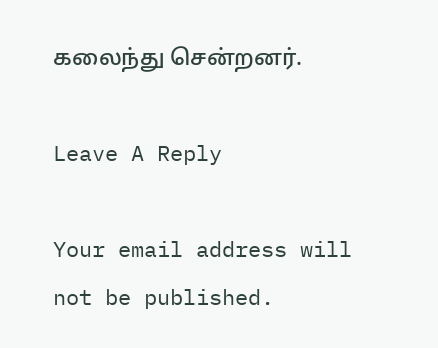கலைந்து சென்றனர்.

Leave A Reply

Your email address will not be published.